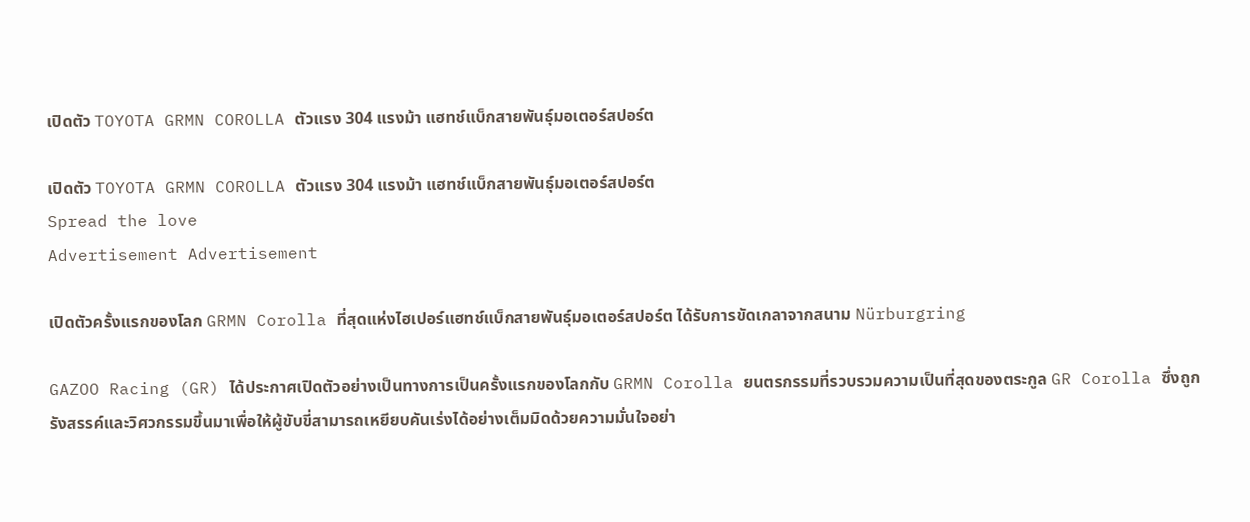เปิดตัว TOYOTA GRMN COROLLA ตัวแรง 304 แรงม้า แฮทช์แบ็กสายพันธุ์มอเตอร์สปอร์ต

เปิดตัว TOYOTA GRMN COROLLA ตัวแรง 304 แรงม้า แฮทช์แบ็กสายพันธุ์มอเตอร์สปอร์ต
Spread the love
Advertisement Advertisement

เปิดตัวครั้งแรกของโลก GRMN Corolla ที่สุดแห่งไฮเปอร์แฮทช์แบ็กสายพันธุ์มอเตอร์สปอร์ต ได้รับการขัดเกลาจากสนาม Nürburgring

GAZOO Racing (GR) ได้ประกาศเปิดตัวอย่างเป็นทางการเป็นครั้งแรกของโลกกับ GRMN Corolla ยนตรกรรมที่รวบรวมความเป็นที่สุดของตระกูล GR Corolla ซึ่งถูกรังสรรค์และวิศวกรรมขึ้นมาเพื่อให้ผู้ขับขี่สามารถเหยียบคันเร่งได้อย่างเต็มมิดด้วยความมั่นใจอย่า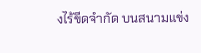งไร้ขีดจำกัด บนสนามแข่ง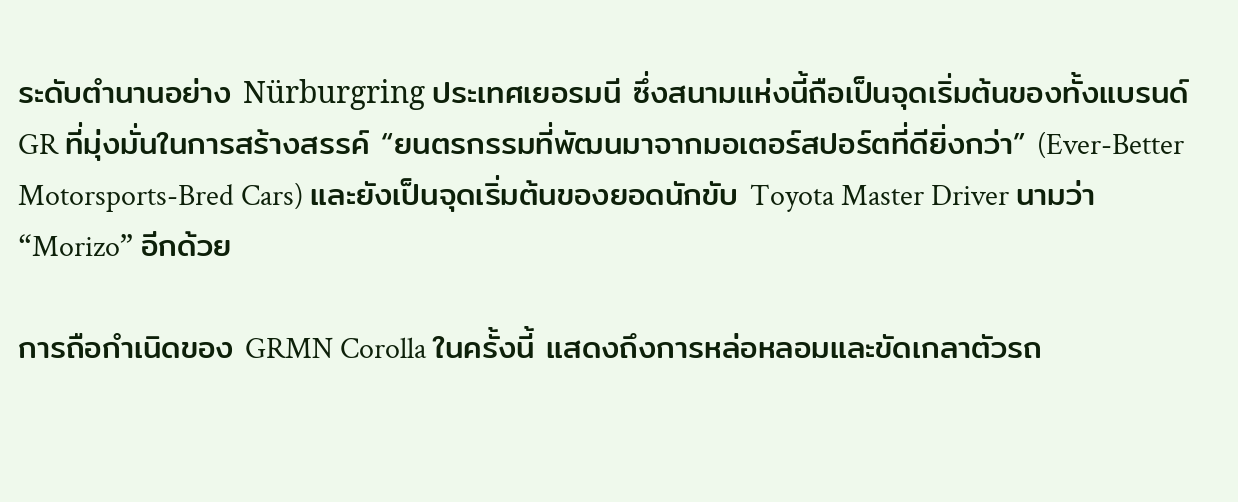ระดับตำนานอย่าง Nürburgring ประเทศเยอรมนี ซึ่งสนามแห่งนี้ถือเป็นจุดเริ่มต้นของทั้งแบรนด์ GR ที่มุ่งมั่นในการสร้างสรรค์ “ยนตรกรรมที่พัฒนมาจากมอเตอร์สปอร์ตที่ดียิ่งกว่า” (Ever-Better Motorsports-Bred Cars) และยังเป็นจุดเริ่มต้นของยอดนักขับ Toyota Master Driver นามว่า “Morizo” อีกด้วย

การถือกำเนิดของ GRMN Corolla ในครั้งนี้ แสดงถึงการหล่อหลอมและขัดเกลาตัวรถ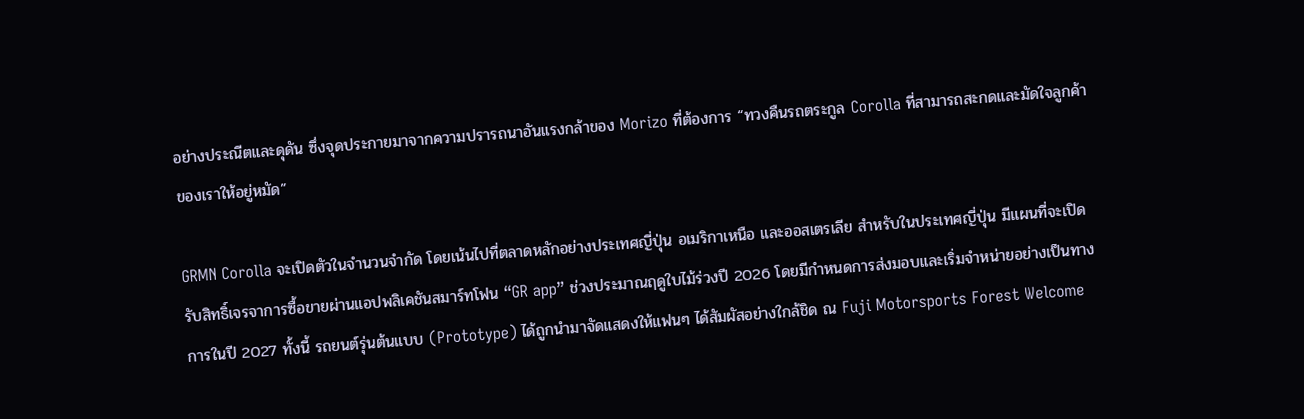อย่างประณีตและดุดัน ซึ่งจุดประกายมาจากความปรารถนาอันแรงกล้าของ Morizo ที่ต้องการ “ทวงคืนรถตระกูล Corolla ที่สามารถสะกดและมัดใจลูกค้าของเราให้อยู่หมัด”

GRMN Corolla จะเปิดตัวในจำนวนจำกัด โดยเน้นไปที่ตลาดหลักอย่างประเทศญี่ปุ่น อเมริกาเหนือ และออสเตรเลีย สำหรับในประเทศญี่ปุ่น มีแผนที่จะเปิดรับสิทธิ์เจรจาการซื้อขายผ่านแอปพลิเคชันสมาร์ทโฟน “GR app” ช่วงประมาณฤดูใบไม้ร่วงปี 2026 โดยมีกำหนดการส่งมอบและเริ่มจำหน่ายอย่างเป็นทางการในปี 2027 ทั้งนี้ รถยนต์รุ่นต้นแบบ (Prototype) ได้ถูกนำมาจัดแสดงให้แฟนๆ ได้สัมผัสอย่างใกล้ชิด ณ Fuji Motorsports Forest Welcome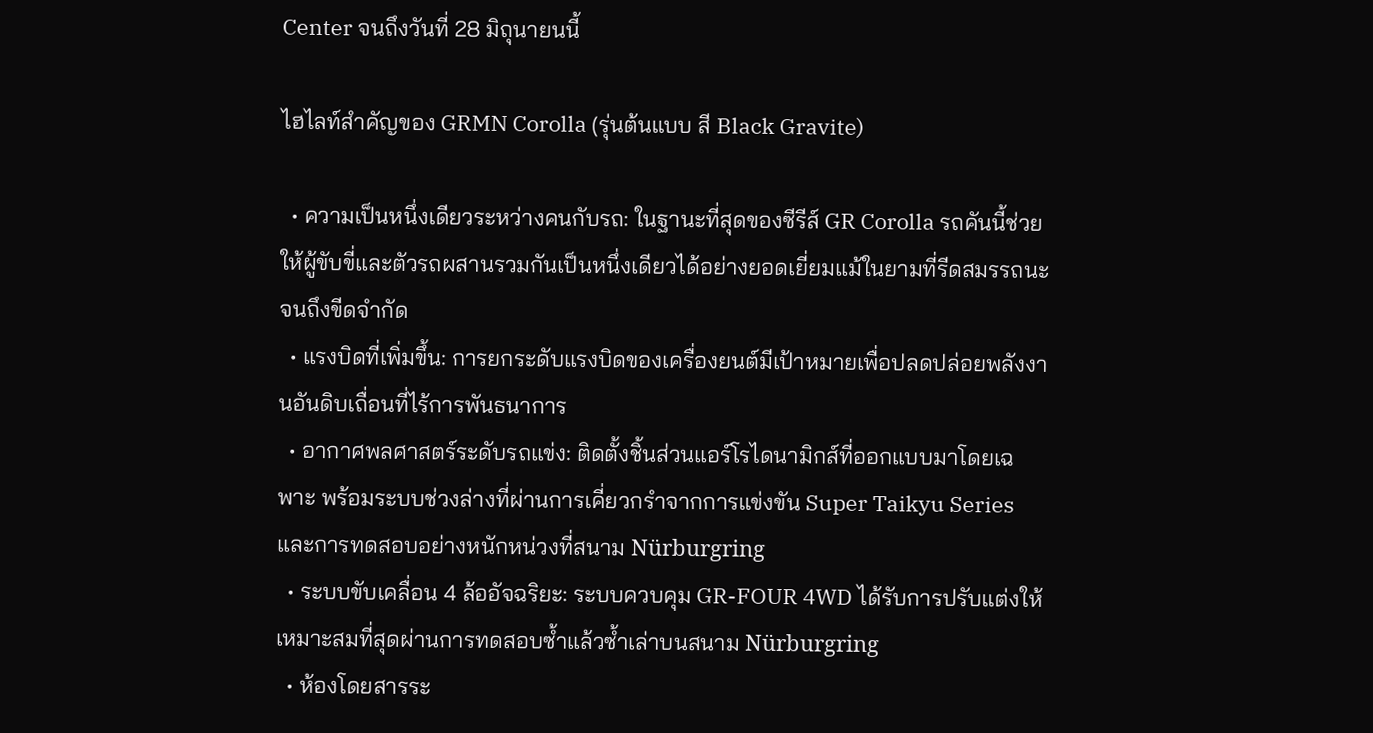Center จนถึงวันที่ 28 มิถุนายนนี้

ไฮไลท์สำคัญของ GRMN Corolla (รุ่นต้นแบบ สี Black Gravite)

  • ความเป็นหนึ่งเดียวระหว่างคนกับรถ: ในฐานะที่สุดของซีรีส์ GR Corolla รถคันนี้ช่วยให้ผู้ขับขี่และตัวรถผสานรวมกันเป็นหนึ่งเดียวได้อย่างยอดเยี่ยมแม้ในยามที่รีดสมรรถนะจนถึงขีดจำกัด
  • แรงบิดที่เพิ่มขึ้น: การยกระดับแรงบิดของเครื่องยนต์มีเป้าหมายเพื่อปลดปล่อยพลังงานอันดิบเถื่อนที่ไร้การพันธนาการ
  • อากาศพลศาสตร์ระดับรถแข่ง: ติดตั้งชิ้นส่วนแอร์โรไดนามิกส์ที่ออกแบบมาโดยเฉพาะ พร้อมระบบช่วงล่างที่ผ่านการเคี่ยวกรำจากการแข่งขัน Super Taikyu Series และการทดสอบอย่างหนักหน่วงที่สนาม Nürburgring
  • ระบบขับเคลื่อน 4 ล้ออัจฉริยะ: ระบบควบคุม GR-FOUR 4WD ได้รับการปรับแต่งให้เหมาะสมที่สุดผ่านการทดสอบซ้ำแล้วซ้ำเล่าบนสนาม Nürburgring
  • ห้องโดยสารระ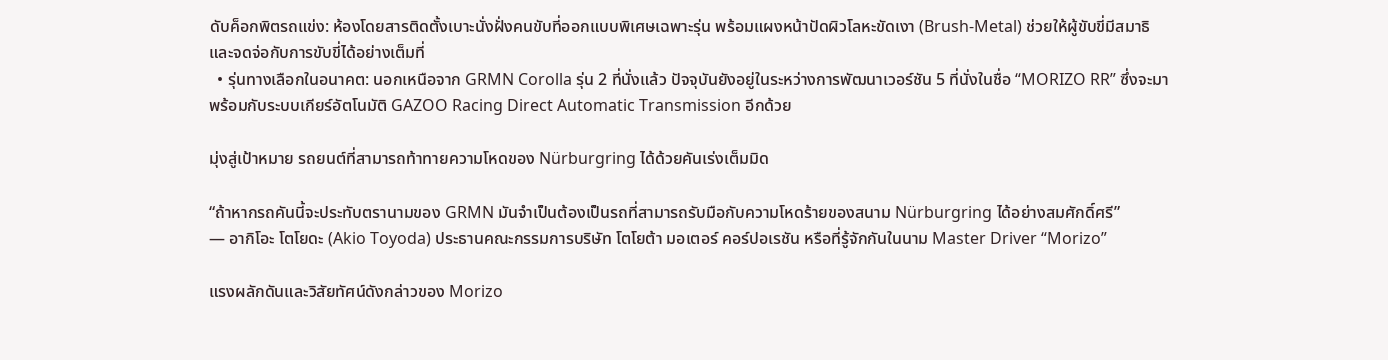ดับค็อกพิตรถแข่ง: ห้องโดยสารติดตั้งเบาะนั่งฝั่งคนขับที่ออกแบบพิเศษเฉพาะรุ่น พร้อมแผงหน้าปัดผิวโลหะขัดเงา (Brush-Metal) ช่วยให้ผู้ขับขี่มีสมาธิและจดจ่อกับการขับขี่ได้อย่างเต็มที่
  • รุ่นทางเลือกในอนาคต: นอกเหนือจาก GRMN Corolla รุ่น 2 ที่นั่งแล้ว ปัจจุบันยังอยู่ในระหว่างการพัฒนาเวอร์ชัน 5 ที่นั่งในชื่อ “MORIZO RR” ซึ่งจะมาพร้อมกับระบบเกียร์อัตโนมัติ GAZOO Racing Direct Automatic Transmission อีกด้วย

มุ่งสู่เป้าหมาย รถยนต์ที่สามารถท้าทายความโหดของ Nürburgring ได้ด้วยคันเร่งเต็มมิด

“ถ้าหากรถคันนี้จะประทับตรานามของ GRMN มันจำเป็นต้องเป็นรถที่สามารถรับมือกับความโหดร้ายของสนาม Nürburgring ได้อย่างสมศักดิ์ศรี”
— อากิโอะ โตโยดะ (Akio Toyoda) ประธานคณะกรรมการบริษัท โตโยต้า มอเตอร์ คอร์ปอเรชัน หรือที่รู้จักกันในนาม Master Driver “Morizo”

แรงผลักดันและวิสัยทัศน์ดังกล่าวของ Morizo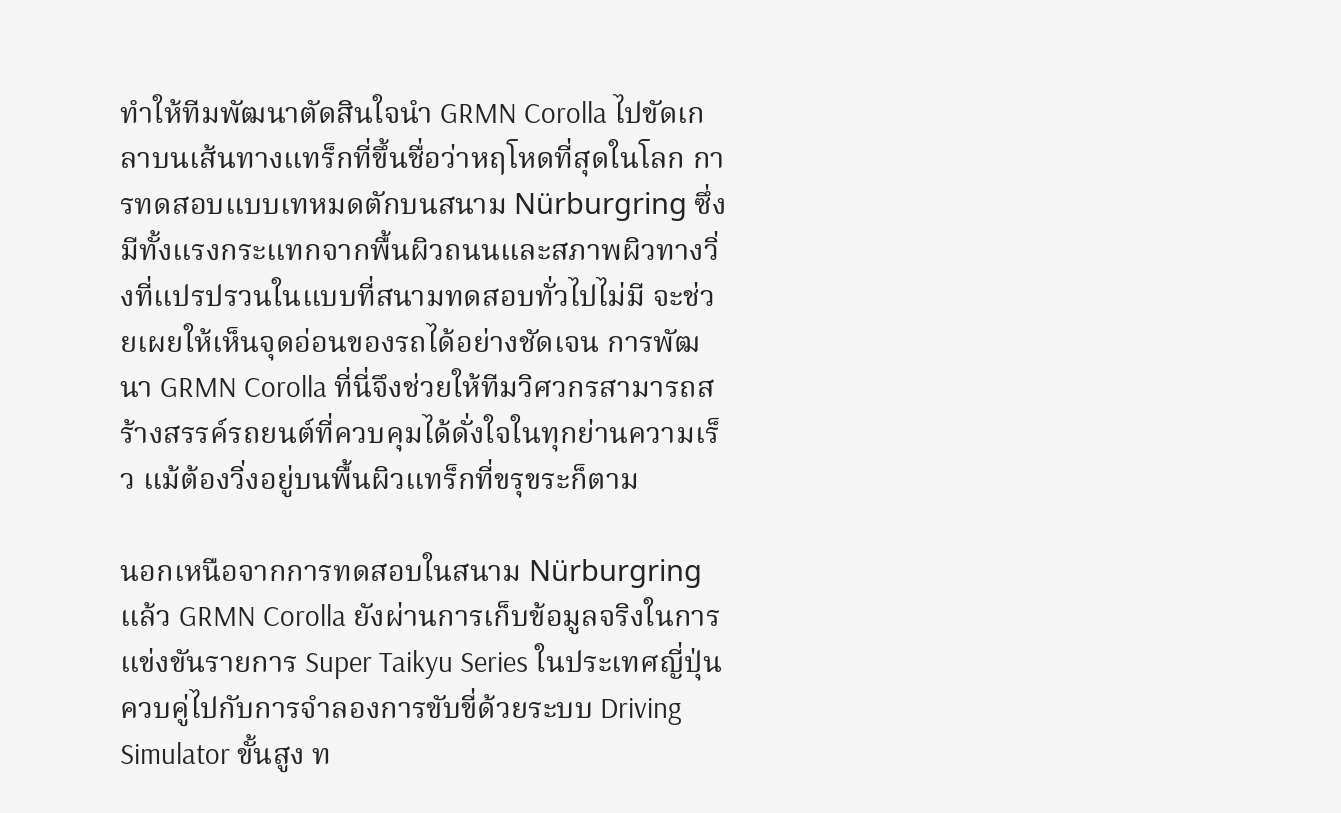ทำให้ทีมพัฒนาตัดสินใจนำ GRMN Corolla ไปขัดเกลาบนเส้นทางแทร็กที่ขึ้นชื่อว่าหฤโหดที่สุดในโลก การทดสอบแบบเทหมดตักบนสนาม Nürburgring ซึ่งมีทั้งแรงกระแทกจากพื้นผิวถนนและสภาพผิวทางวิ่งที่แปรปรวนในแบบที่สนามทดสอบทั่วไปไม่มี จะช่วยเผยให้เห็นจุดอ่อนของรถได้อย่างชัดเจน การพัฒนา GRMN Corolla ที่นี่จึงช่วยให้ทีมวิศวกรสามารถสร้างสรรค์รถยนต์ที่ควบคุมได้ดั่งใจในทุกย่านความเร็ว แม้ต้องวิ่งอยู่บนพื้นผิวแทร็กที่ขรุขระก็ตาม

นอกเหนือจากการทดสอบในสนาม Nürburgring แล้ว GRMN Corolla ยังผ่านการเก็บข้อมูลจริงในการแข่งขันรายการ Super Taikyu Series ในประเทศญี่ปุ่น ควบคู่ไปกับการจำลองการขับขี่ด้วยระบบ Driving Simulator ขั้นสูง ท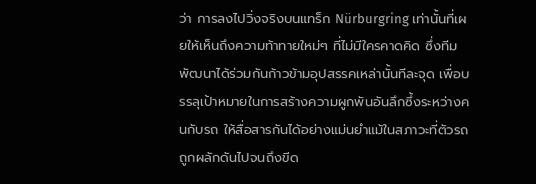ว่า การลงไปวิ่งจริงบนแทร็ก Nürburgring เท่านั้นที่เผยให้เห็นถึงความท้าทายใหม่ๆ ที่ไม่มีใครคาดคิด ซึ่งทีมพัฒนาได้ร่วมกันก้าวข้ามอุปสรรคเหล่านั้นทีละจุด เพื่อบรรลุเป้าหมายในการสร้างความผูกพันอันลึกซึ้งระหว่างคนกับรถ ให้สื่อสารกันได้อย่างแม่นยำแม้ในสภาวะที่ตัวรถถูกผลักดันไปจนถึงขีด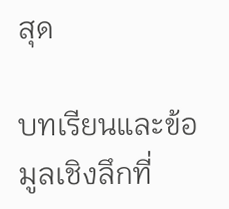สุด

บทเรียนและข้อมูลเชิงลึกที่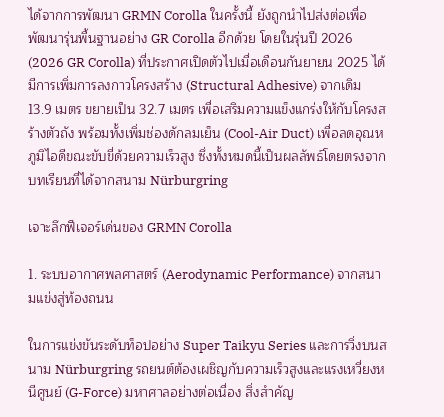ได้จากการพัฒนา GRMN Corolla ในครั้งนี้ ยังถูกนำไปส่งต่อเพื่อพัฒนารุ่นพื้นฐานอย่าง GR Corolla อีกด้วย โดยในรุ่นปี 2026 (2026 GR Corolla) ที่ประกาศเปิดตัวไปเมื่อเดือนกันยายน 2025 ได้มีการเพิ่มการลงกาวโครงสร้าง (Structural Adhesive) จากเดิม 13.9 เมตร ขยายเป็น 32.7 เมตร เพื่อเสริมความแข็งแกร่งให้กับโครงสร้างตัวถัง พร้อมทั้งเพิ่มช่องดักลมเย็น (Cool-Air Duct) เพื่อลดอุณหภูมิไอดีขณะขับขี่ด้วยความเร็วสูง ซึ่งทั้งหมดนี้เป็นผลลัพธ์โดยตรงจากบทเรียนที่ได้จากสนาม Nürburgring

เจาะลึกฟีเจอร์เด่นของ GRMN Corolla

1. ระบบอากาศพลศาสตร์ (Aerodynamic Performance) จากสนามแข่งสู่ท้องถนน

ในการแข่งขันระดับท็อปอย่าง Super Taikyu Series และการวิ่งบนสนาม Nürburgring รถยนต์ต้องเผชิญกับความเร็วสูงและแรงเหวี่ยงหนีศูนย์ (G-Force) มหาศาลอย่างต่อเนื่อง สิ่งสำคัญ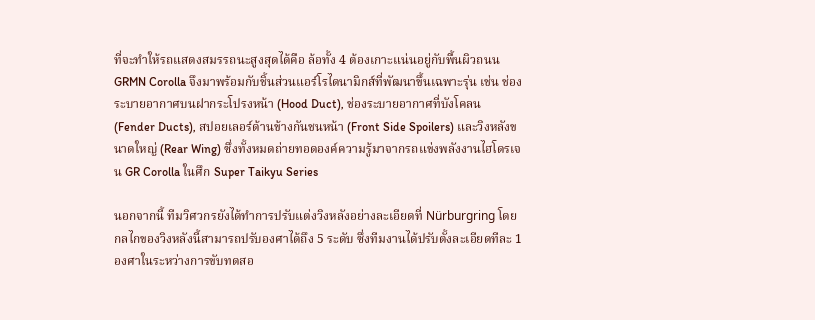ที่จะทำให้รถแสดงสมรรถนะสูงสุดได้คือ ล้อทั้ง 4 ต้องเกาะแน่นอยู่กับพื้นผิวถนน GRMN Corolla จึงมาพร้อมกับชิ้นส่วนแอร์โรไดนามิกส์ที่พัฒนาขึ้นเฉพาะรุ่น เช่น ช่องระบายอากาศบนฝากระโปรงหน้า (Hood Duct), ช่องระบายอากาศที่บังโคลน (Fender Ducts), สปอยเลอร์ด้านข้างกันชนหน้า (Front Side Spoilers) และวิงหลังขนาดใหญ่ (Rear Wing) ซึ่งทั้งหมดถ่ายทอดองค์ความรู้มาจากรถแข่งพลังงานไฮโดรเจน GR Corolla ในศึก Super Taikyu Series

นอกจากนี้ ทีมวิศวกรยังได้ทำการปรับแต่งวิงหลังอย่างละเอียดที่ Nürburgring โดยกลไกของวิงหลังนี้สามารถปรับองศาได้ถึง 5 ระดับ ซึ่งทีมงานได้ปรับตั้งละเอียดทีละ 1 องศาในระหว่างการขับทดสอ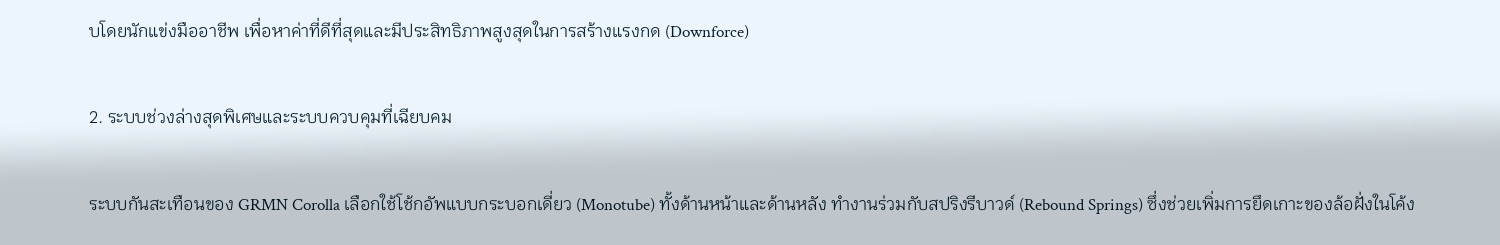บโดยนักแข่งมืออาชีพ เพื่อหาค่าที่ดีที่สุดและมีประสิทธิภาพสูงสุดในการสร้างแรงกด (Downforce)

2. ระบบช่วงล่างสุดพิเศษและระบบควบคุมที่เฉียบคม

ระบบกันสะเทือนของ GRMN Corolla เลือกใช้โช้กอัพแบบกระบอกเดี่ยว (Monotube) ทั้งด้านหน้าและด้านหลัง ทำงานร่วมกับสปริงรีบาวด์ (Rebound Springs) ซึ่งช่วยเพิ่มการยึดเกาะของล้อฝั่งในโค้ง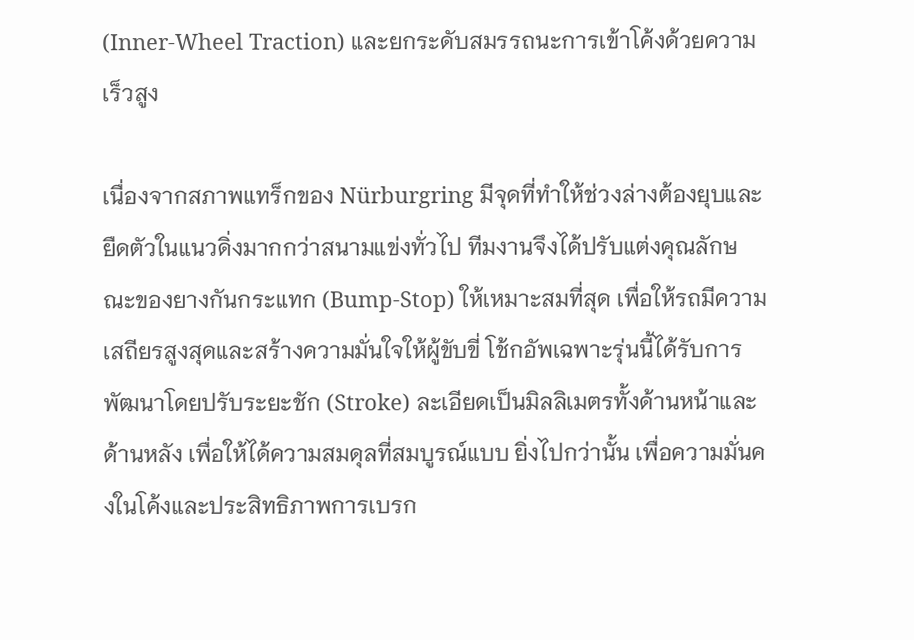(Inner-Wheel Traction) และยกระดับสมรรถนะการเข้าโค้งด้วยความเร็วสูง

เนื่องจากสภาพแทร็กของ Nürburgring มีจุดที่ทำให้ช่วงล่างต้องยุบและยืดตัวในแนวดิ่งมากกว่าสนามแข่งทั่วไป ทีมงานจึงได้ปรับแต่งคุณลักษณะของยางกันกระแทก (Bump-Stop) ให้เหมาะสมที่สุด เพื่อให้รถมีความเสถียรสูงสุดและสร้างความมั่นใจให้ผู้ขับขี่ โช้กอัพเฉพาะรุ่นนี้ได้รับการพัฒนาโดยปรับระยะชัก (Stroke) ละเอียดเป็นมิลลิเมตรทั้งด้านหน้าและด้านหลัง เพื่อให้ได้ความสมดุลที่สมบูรณ์แบบ ยิ่งไปกว่านั้น เพื่อความมั่นคงในโค้งและประสิทธิภาพการเบรก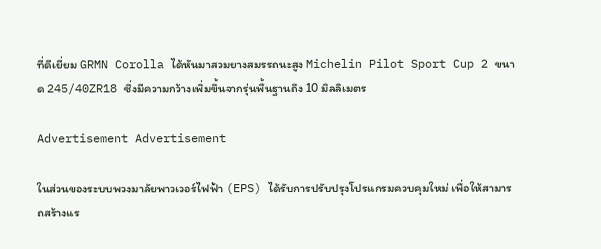ที่ดีเยี่ยม GRMN Corolla ได้หันมาสวมยางสมรรถนะสูง Michelin Pilot Sport Cup 2 ขนาด 245/40ZR18 ซึ่งมีความกว้างเพิ่มขึ้นจากรุ่นพื้นฐานถึง 10 มิลลิเมตร

Advertisement Advertisement

ในส่วนของระบบพวงมาลัยพาวเวอร์ไฟฟ้า (EPS) ได้รับการปรับปรุงโปรแกรมควบคุมใหม่ เพื่อให้สามารถสร้างแร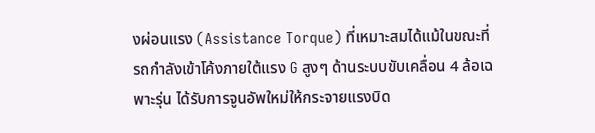งผ่อนแรง (Assistance Torque) ที่เหมาะสมได้แม้ในขณะที่รถกำลังเข้าโค้งภายใต้แรง G สูงๆ ด้านระบบขับเคลื่อน 4 ล้อเฉพาะรุ่น ได้รับการจูนอัพใหม่ให้กระจายแรงบิด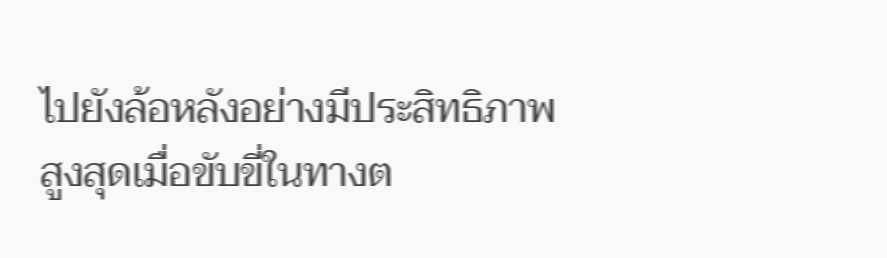ไปยังล้อหลังอย่างมีประสิทธิภาพสูงสุดเมื่อขับขี่ในทางต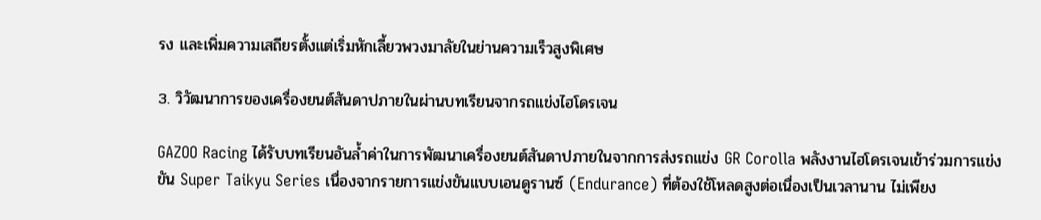รง และเพิ่มความเสถียรตั้งแต่เริ่มหักเลี้ยวพวงมาลัยในย่านความเร็วสูงพิเศษ

3. วิวัฒนาการของเครื่องยนต์สันดาปภายในผ่านบทเรียนจากรถแข่งไฮโดรเจน

GAZOO Racing ได้รับบทเรียนอันล้ำค่าในการพัฒนาเครื่องยนต์สันดาปภายในจากการส่งรถแข่ง GR Corolla พลังงานไฮโดรเจนเข้าร่วมการแข่งขัน Super Taikyu Series เนื่องจากรายการแข่งขันแบบเอนดูรานซ์ (Endurance) ที่ต้องใช้โหลดสูงต่อเนื่องเป็นเวลานาน ไม่เพียง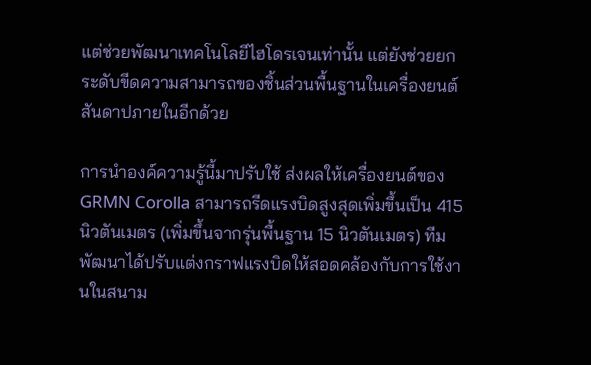แต่ช่วยพัฒนาเทคโนโลยีไฮโดรเจนเท่านั้น แต่ยังช่วยยกระดับขีดความสามารถของชิ้นส่วนพื้นฐานในเครื่องยนต์สันดาปภายในอีกด้วย

การนำองค์ความรู้นี้มาปรับใช้ ส่งผลให้เครื่องยนต์ของ GRMN Corolla สามารถรีดแรงบิดสูงสุดเพิ่มขึ้นเป็น 415 นิวตันเมตร (เพิ่มขึ้นจากรุ่นพื้นฐาน 15 นิวตันเมตร) ทีมพัฒนาได้ปรับแต่งกราฟแรงบิดให้สอดคล้องกับการใช้งานในสนาม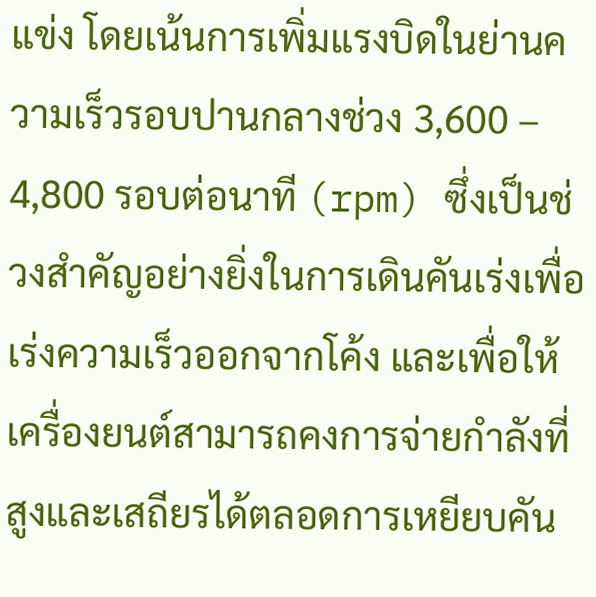แข่ง โดยเน้นการเพิ่มแรงบิดในย่านความเร็วรอบปานกลางช่วง 3,600 – 4,800 รอบต่อนาที (rpm) ซึ่งเป็นช่วงสำคัญอย่างยิ่งในการเดินคันเร่งเพื่อเร่งความเร็วออกจากโค้ง และเพื่อให้เครื่องยนต์สามารถคงการจ่ายกำลังที่สูงและเสถียรได้ตลอดการเหยียบคัน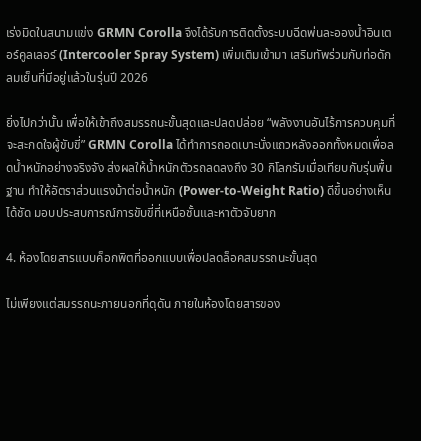เร่งมิดในสนามแข่ง GRMN Corolla จึงได้รับการติดตั้งระบบฉีดพ่นละอองน้ำอินเตอร์คูลเลอร์ (Intercooler Spray System) เพิ่มเติมเข้ามา เสริมทัพร่วมกับท่อดักลมเย็นที่มีอยู่แล้วในรุ่นปี 2026

ยิ่งไปกว่านั้น เพื่อให้เข้าถึงสมรรถนะขั้นสุดและปลดปล่อย “พลังงานอันไร้การควบคุมที่จะสะกดใจผู้ขับขี่” GRMN Corolla ได้ทำการถอดเบาะนั่งแถวหลังออกทั้งหมดเพื่อลดน้ำหนักอย่างจริงจัง ส่งผลให้น้ำหนักตัวรถลดลงถึง 30 กิโลกรัมเมื่อเทียบกับรุ่นพื้นฐาน ทำให้อัตราส่วนแรงม้าต่อน้ำหนัก (Power-to-Weight Ratio) ดีขึ้นอย่างเห็นได้ชัด มอบประสบการณ์การขับขี่ที่เหนือชั้นและหาตัวจับยาก

4. ห้องโดยสารแบบค็อกพิตที่ออกแบบเพื่อปลดล็อคสมรรถนะขั้นสุด

ไม่เพียงแต่สมรรถนะภายนอกที่ดุดัน ภายในห้องโดยสารของ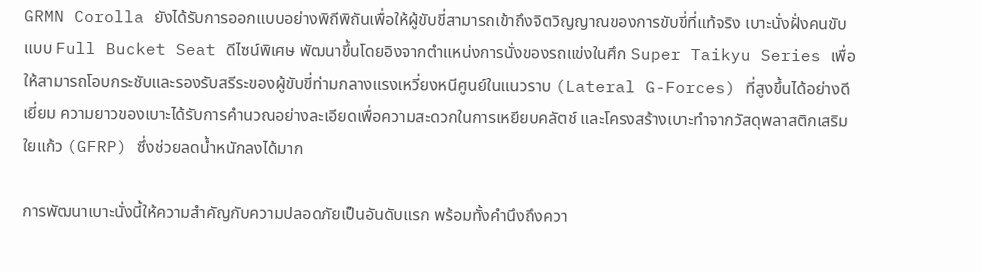GRMN Corolla ยังได้รับการออกแบบอย่างพิถีพิถันเพื่อให้ผู้ขับขี่สามารถเข้าถึงจิตวิญญาณของการขับขี่ที่แท้จริง เบาะนั่งฝั่งคนขับแบบ Full Bucket Seat ดีไซน์พิเศษ พัฒนาขึ้นโดยอิงจากตำแหน่งการนั่งของรถแข่งในศึก Super Taikyu Series เพื่อให้สามารถโอบกระชับและรองรับสรีระของผู้ขับขี่ท่ามกลางแรงเหวี่ยงหนีศูนย์ในแนวราบ (Lateral G-Forces) ที่สูงขึ้นได้อย่างดีเยี่ยม ความยาวของเบาะได้รับการคำนวณอย่างละเอียดเพื่อความสะดวกในการเหยียบคลัตช์ และโครงสร้างเบาะทำจากวัสดุพลาสติกเสริมใยแก้ว (GFRP) ซึ่งช่วยลดน้ำหนักลงได้มาก

การพัฒนาเบาะนั่งนี้ให้ความสำคัญกับความปลอดภัยเป็นอันดับแรก พร้อมทั้งคำนึงถึงควา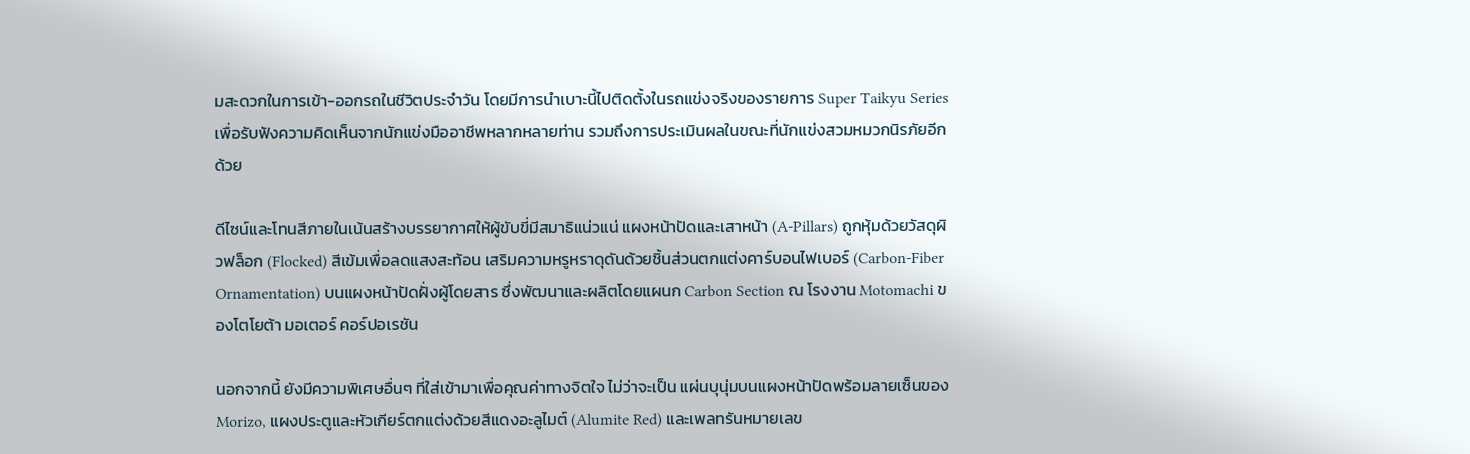มสะดวกในการเข้า-ออกรถในชีวิตประจำวัน โดยมีการนำเบาะนี้ไปติดตั้งในรถแข่งจริงของรายการ Super Taikyu Series เพื่อรับฟังความคิดเห็นจากนักแข่งมืออาชีพหลากหลายท่าน รวมถึงการประเมินผลในขณะที่นักแข่งสวมหมวกนิรภัยอีกด้วย

ดีไซน์และโทนสีภายในเน้นสร้างบรรยากาศให้ผู้ขับขี่มีสมาธิแน่วแน่ แผงหน้าปัดและเสาหน้า (A-Pillars) ถูกหุ้มด้วยวัสดุผิวฟล็อก (Flocked) สีเข้มเพื่อลดแสงสะท้อน เสริมความหรูหราดุดันด้วยชิ้นส่วนตกแต่งคาร์บอนไฟเบอร์ (Carbon-Fiber Ornamentation) บนแผงหน้าปัดฝั่งผู้โดยสาร ซึ่งพัฒนาและผลิตโดยแผนก Carbon Section ณ โรงงาน Motomachi ของโตโยต้า มอเตอร์ คอร์ปอเรชัน

นอกจากนี้ ยังมีความพิเศษอื่นๆ ที่ใส่เข้ามาเพื่อคุณค่าทางจิตใจ ไม่ว่าจะเป็น แผ่นบุนุ่มบนแผงหน้าปัดพร้อมลายเซ็นของ Morizo, แผงประตูและหัวเกียร์ตกแต่งด้วยสีแดงอะลูไมต์ (Alumite Red) และเพลทรันหมายเลข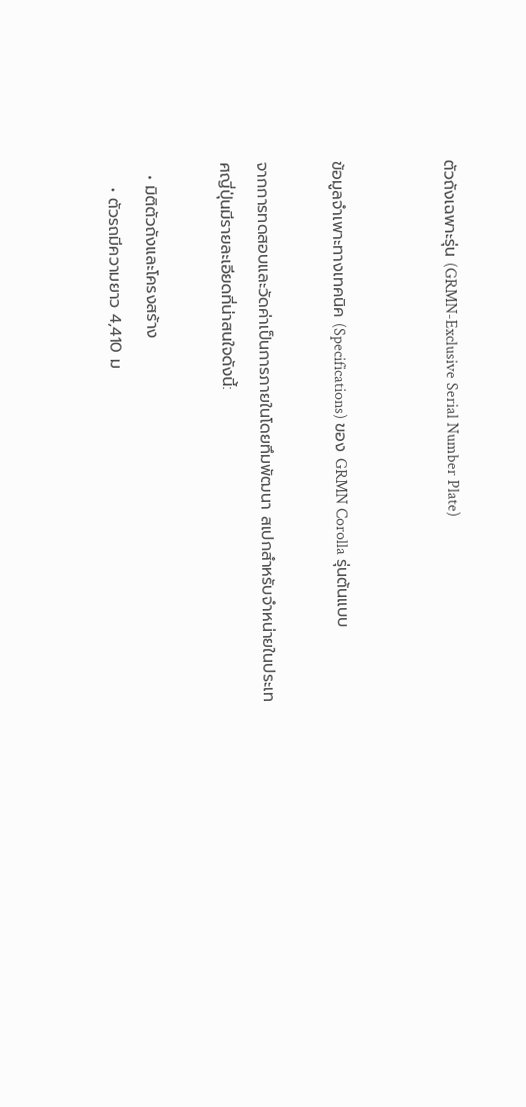ตัวถังเฉพาะรุ่น (GRMN-Exclusive Serial Number Plate)


ข้อมูลจำเพาะทางเทคนิค (Specifications) ของ GRMN Corolla รุ่นต้นแบบ

จากการทดสอบและวัดค่าเป็นการภายในโดยทึมพัฒนา สเปกสำหรับจำหน่ายในประเทศญี่ปุ่นมีรายละเอียดที่น่าสนใจดังนี้:

  • มิติตัวถังและโครงสร้าง
    • ตัวรถมีความยาว 4,410 ม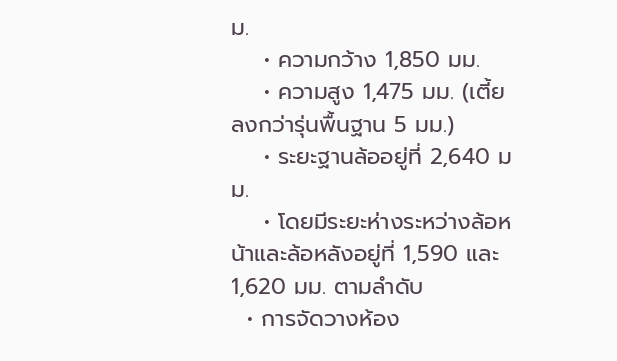ม.
    • ความกว้าง 1,850 มม.
    • ความสูง 1,475 มม. (เตี้ยลงกว่ารุ่นพื้นฐาน 5 มม.)
    • ระยะฐานล้ออยู่ที่ 2,640 มม.
    • โดยมีระยะห่างระหว่างล้อหน้าและล้อหลังอยู่ที่ 1,590 และ 1,620 มม. ตามลำดับ
  • การจัดวางห้อง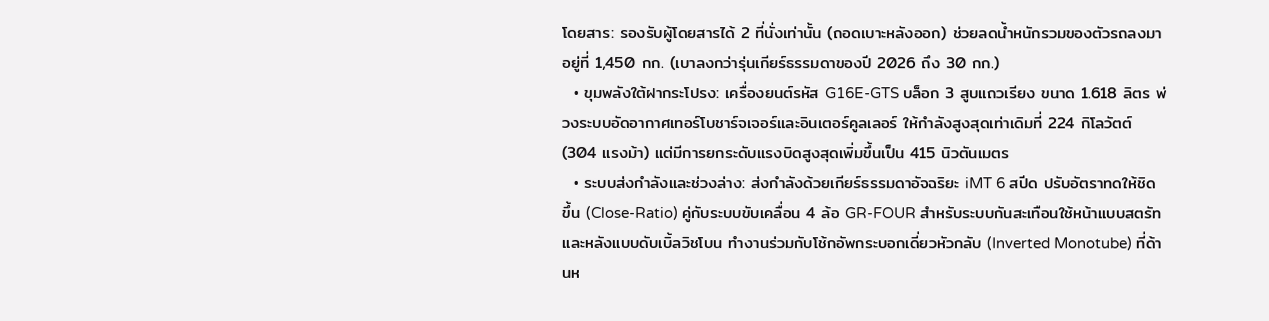โดยสาร: รองรับผู้โดยสารได้ 2 ที่นั่งเท่านั้น (ถอดเบาะหลังออก) ช่วยลดน้ำหนักรวมของตัวรถลงมาอยู่ที่ 1,450 กก. (เบาลงกว่ารุ่นเกียร์ธรรมดาของปี 2026 ถึง 30 กก.)
  • ขุมพลังใต้ฝากระโปรง: เครื่องยนต์รหัส G16E-GTS บล็อก 3 สูบแถวเรียง ขนาด 1.618 ลิตร พ่วงระบบอัดอากาศเทอร์โบชาร์จเจอร์และอินเตอร์คูลเลอร์ ให้กำลังสูงสุดเท่าเดิมที่ 224 กิโลวัตต์ (304 แรงม้า) แต่มีการยกระดับแรงบิดสูงสุดเพิ่มขึ้นเป็น 415 นิวตันเมตร
  • ระบบส่งกำลังและช่วงล่าง: ส่งกำลังด้วยเกียร์ธรรมดาอัจฉริยะ iMT 6 สปีด ปรับอัตราทดให้ชิดขึ้น (Close-Ratio) คู่กับระบบขับเคลื่อน 4 ล้อ GR-FOUR สำหรับระบบกันสะเทือนใช้หน้าแบบสตรัทและหลังแบบดับเบิ้ลวิชโบน ทำงานร่วมกับโช้กอัพกระบอกเดี่ยวหัวกลับ (Inverted Monotube) ที่ด้านห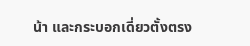น้า และกระบอกเดี่ยวตั้งตรง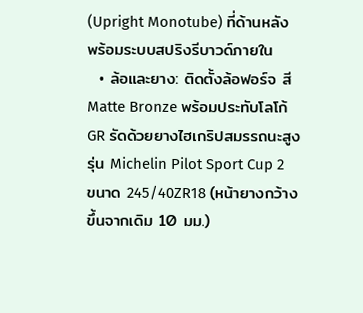(Upright Monotube) ที่ด้านหลัง พร้อมระบบสปริงรีบาวด์ภายใน
  • ล้อและยาง: ติดตั้งล้อฟอร์จ สี Matte Bronze พร้อมประทับโลโก้ GR รัดด้วยยางไฮเกริปสมรรถนะสูงรุ่น Michelin Pilot Sport Cup 2 ขนาด 245/40ZR18 (หน้ายางกว้างขึ้นจากเดิม 10 มม.)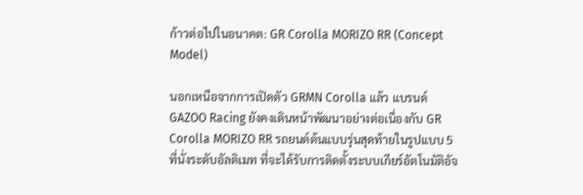ก้าวต่อไปในอนาคต: GR Corolla MORIZO RR (Concept Model)

นอกเหนือจากการเปิดตัว GRMN Corolla แล้ว แบรนด์ GAZOO Racing ยังคงเดินหน้าพัฒนาอย่างต่อเนื่องกับ GR Corolla MORIZO RR รถยนต์ต้นแบบรุ่นสุดท้ายในรูปแบบ 5 ที่นั่งระดับอัลติเมท ที่จะได้รับการติดตั้งระบบเกียร์อัตโนมัติอัจ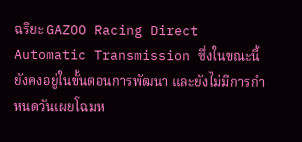ฉริยะ GAZOO Racing Direct Automatic Transmission ซึ่งในขณะนี้ยังคงอยู่ในขั้นตอนการพัฒนา และยังไม่มีการกำหนดวันเผยโฉมห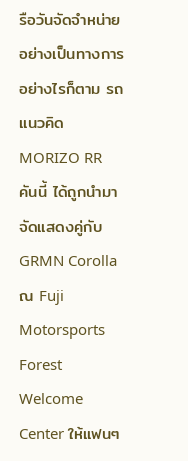รือวันจัดจำหน่ายอย่างเป็นทางการ อย่างไรก็ตาม รถแนวคิด MORIZO RR คันนี้ ได้ถูกนำมาจัดแสดงคู่กับ GRMN Corolla ณ Fuji Motorsports Forest Welcome Center ให้แฟนๆ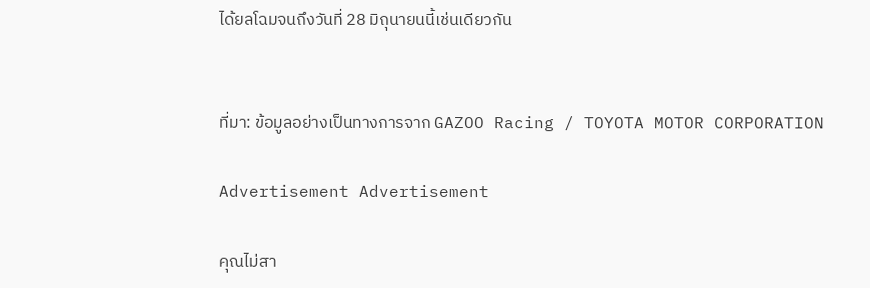ได้ยลโฉมจนถึงวันที่ 28 มิถุนายนนี้เช่นเดียวกัน


ที่มา: ข้อมูลอย่างเป็นทางการจาก GAZOO Racing / TOYOTA MOTOR CORPORATION

Advertisement Advertisement

คุณไม่สา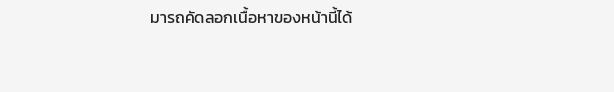มารถคัดลอกเนื้อหาของหน้านี้ได้